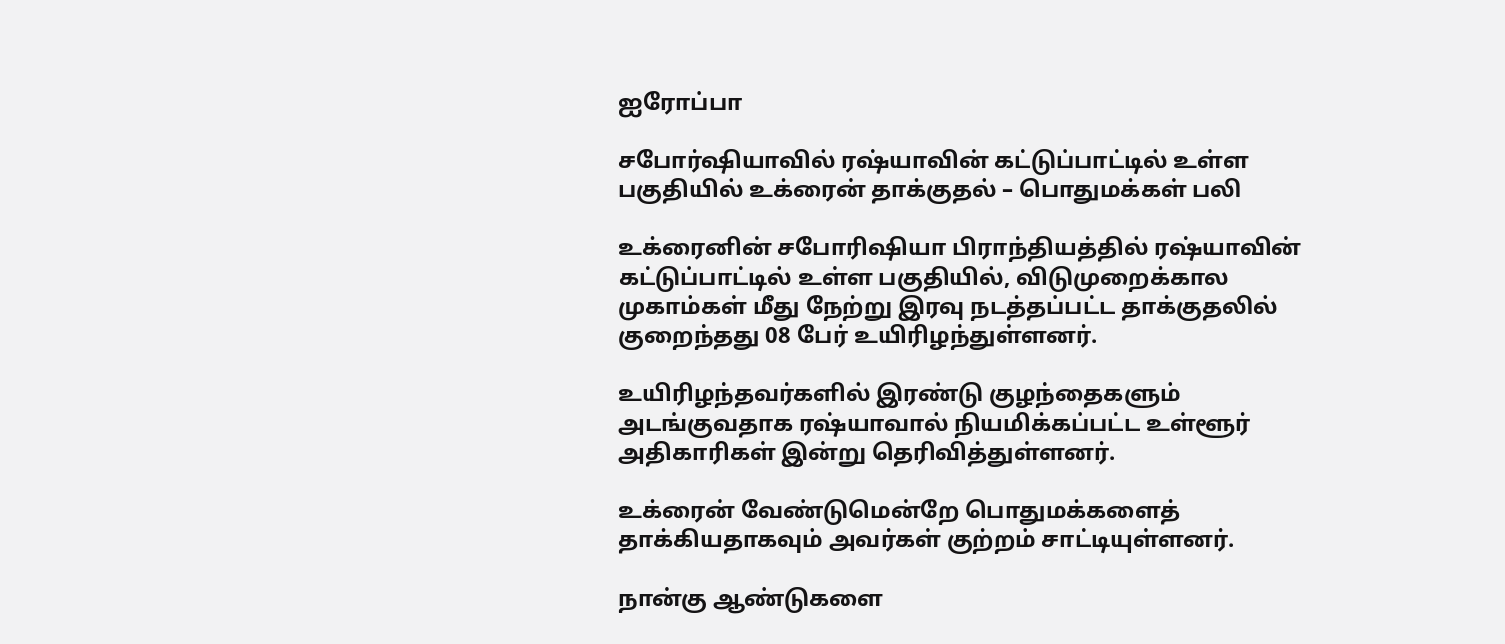ஐரோப்பா

சபோர்ஷியாவில் ரஷ்யாவின் கட்டுப்பாட்டில் உள்ள பகுதியில் உக்ரைன் தாக்குதல் – பொதுமக்கள் பலி

உக்ரைனின் சபோரிஷியா பிராந்தியத்தில் ரஷ்யாவின் கட்டுப்பாட்டில் உள்ள பகுதியில், விடுமுறைக்கால முகாம்கள் மீது நேற்று இரவு நடத்தப்பட்ட தாக்குதலில் குறைந்தது 08 பேர் உயிரிழந்துள்ளனர்.

உயிரிழந்தவர்களில் இரண்டு குழந்தைகளும் அடங்குவதாக ரஷ்யாவால் நியமிக்கப்பட்ட உள்ளூர் அதிகாரிகள் இன்று தெரிவித்துள்ளனர்.

உக்ரைன் வேண்டுமென்றே பொதுமக்களைத் தாக்கியதாகவும் அவர்கள் குற்றம் சாட்டியுள்ளனர்.

நான்கு ஆண்டுகளை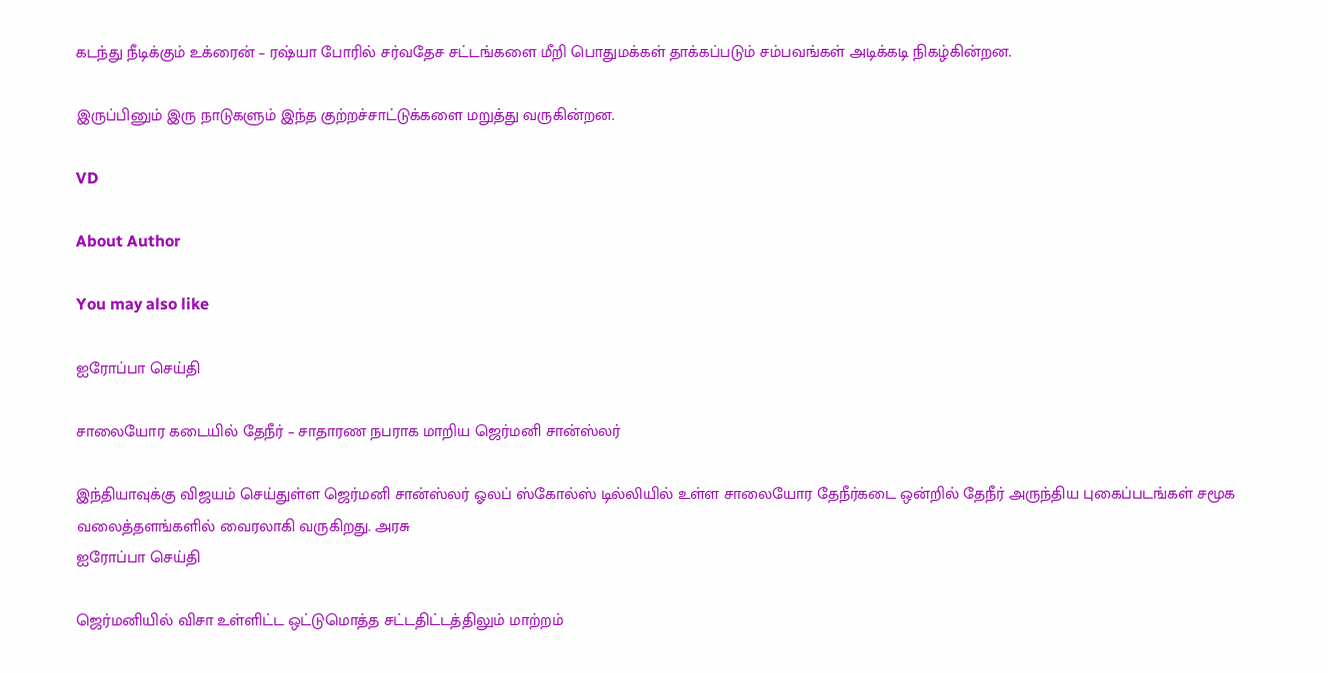கடந்து நீடிக்கும் உக்ரைன் – ரஷ்யா போரில் சர்வதேச சட்டங்களை மீறி பொதுமக்கள் தாக்கப்படும் சம்பவங்கள் அடிக்கடி நிகழ்கின்றன.

இருப்பினும் இரு நாடுகளும் இந்த குற்றச்சாட்டுக்களை மறுத்து வருகின்றன.

VD

About Author

You may also like

ஐரோப்பா செய்தி

சாலையோர கடையில் தேநீர் – சாதாரண நபராக மாறிய ஜெர்மனி சான்ஸ்லர்

இந்தியாவுக்கு விஜயம் செய்துள்ள ஜெர்மனி சான்ஸ்லர் ஓலப் ஸ்கோல்ஸ் டில்லியில் உள்ள சாலையோர தேநீர்கடை ஒன்றில் தேநீர் அருந்திய புகைப்படங்கள் சமூக வலைத்தளங்களில் வைரலாகி வருகிறது. அரசு
ஐரோப்பா செய்தி

ஜெர்மனியில் விசா உள்ளிட்ட ஒட்டுமொத்த சட்டதிட்டத்திலும் மாற்றம்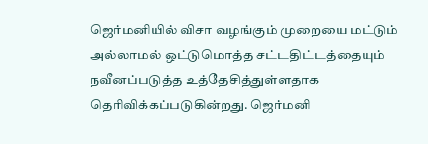ஜெர்மனியில் விசா வழங்கும் முறையை மட்டும் அல்லாமல் ஒட்டுமொத்த சட்டதிட்டத்தையும் நவீனப்படுத்த உத்தேசித்துள்ளதாக தெரிவிக்கப்படுகின்றது. ஜெர்மனி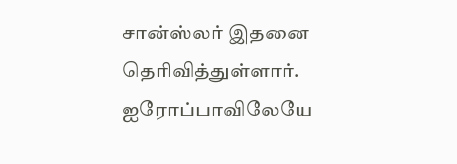சான்ஸ்லர் இதனை தெரிவித்துள்ளார். ஐரோப்பாவிலேயே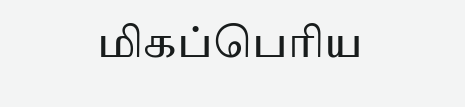மிகப்பெரிய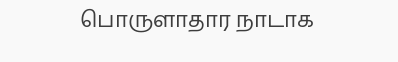பொருளாதார நாடாக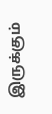இருக்கும்